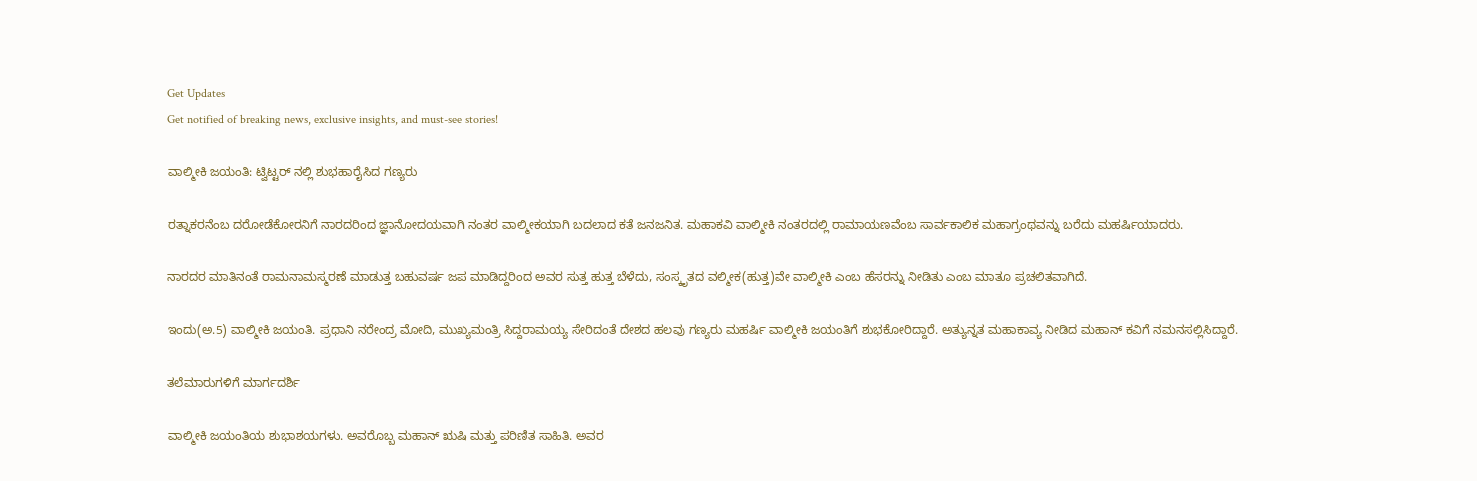Get Updates
Get notified of breaking news, exclusive insights, and must-see stories!

ವಾಲ್ಮೀಕಿ ಜಯಂತಿ: ಟ್ವಿಟ್ಟರ್ ನಲ್ಲಿ ಶುಭಹಾರೈಸಿದ ಗಣ್ಯರು

ರತ್ನಾಕರನೆಂಬ ದರೋಡೆಕೋರನಿಗೆ ನಾರದರಿಂದ ಜ್ಞಾನೋದಯವಾಗಿ ನಂತರ ವಾಲ್ಮೀಕಯಾಗಿ ಬದಲಾದ ಕತೆ ಜನಜನಿತ. ಮಹಾಕವಿ ವಾಲ್ಮೀಕಿ ನಂತರದಲ್ಲಿ ರಾಮಾಯಣವೆಂಬ ಸಾರ್ವಕಾಲಿಕ ಮಹಾಗ್ರಂಥವನ್ನು ಬರೆದು ಮಹರ್ಷಿಯಾದರು.

ನಾರದರ ಮಾತಿನಂತೆ ರಾಮನಾಮಸ್ಮರಣೆ ಮಾಡುತ್ತ ಬಹುವರ್ಷ ಜಪ ಮಾಡಿದ್ದರಿಂದ ಅವರ ಸುತ್ತ ಹುತ್ತ ಬೆಳೆದು, ಸಂಸ್ಕೃತದ ವಲ್ಮೀಕ(ಹುತ್ತ)ವೇ ವಾಲ್ಮೀಕಿ ಎಂಬ ಹೆಸರನ್ನು ನೀಡಿತು ಎಂಬ ಮಾತೂ ಪ್ರಚಲಿತವಾಗಿದೆ.

ಇಂದು(ಅ.5) ವಾಲ್ಮೀಕಿ ಜಯಂತಿ. ಪ್ರಧಾನಿ ನರೇಂದ್ರ ಮೋದಿ, ಮುಖ್ಯಮಂತ್ರಿ ಸಿದ್ದರಾಮಯ್ಯ ಸೇರಿದಂತೆ ದೇಶದ ಹಲವು ಗಣ್ಯರು ಮಹರ್ಷಿ ವಾಲ್ಮೀಕಿ ಜಯಂತಿಗೆ ಶುಭಕೋರಿದ್ದಾರೆ. ಅತ್ಯುನ್ನತ ಮಹಾಕಾವ್ಯ ನೀಡಿದ ಮಹಾನ್ ಕವಿಗೆ ನಮನಸಲ್ಲಿಸಿದ್ದಾರೆ.

ತಲೆಮಾರುಗಳಿಗೆ ಮಾರ್ಗದರ್ಶಿ

ವಾಲ್ಮೀಕಿ ಜಯಂತಿಯ ಶುಭಾಶಯಗಳು. ಅವರೊಬ್ಬ ಮಹಾನ್ ಋಷಿ ಮತ್ತು ಪರಿಣಿತ ಸಾಹಿತಿ. ಅವರ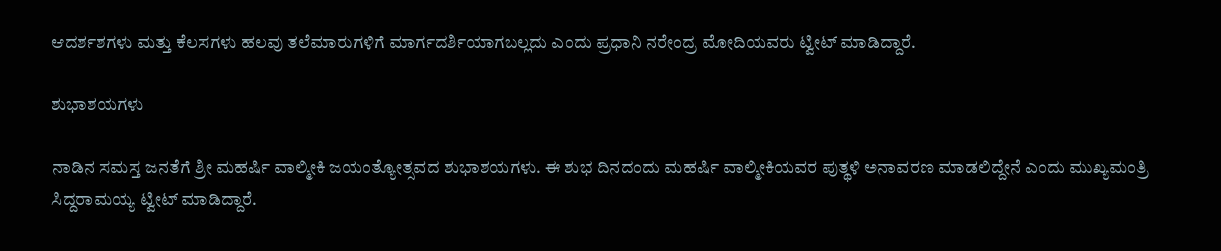ಆದರ್ಶಶಗಳು ಮತ್ತು ಕೆಲಸಗಳು ಹಲವು ತಲೆಮಾರುಗಳಿಗೆ ಮಾರ್ಗದರ್ಶಿಯಾಗಬಲ್ಲದು ಎಂದು ಪ್ರಧಾನಿ ನರೇಂದ್ರ ಮೋದಿಯವರು ಟ್ವೀಟ್ ಮಾಡಿದ್ದಾರೆ.

ಶುಭಾಶಯಗಳು

ನಾಡಿನ ಸಮಸ್ತ ಜನತೆಗೆ ಶ್ರೀ ಮಹರ್ಷಿ ವಾಲ್ಮೀಕಿ ಜಯಂತ್ಯೋತ್ಸವದ ಶುಭಾಶಯಗಳು. ಈ ಶುಭ ದಿನದಂದು ಮಹರ್ಷಿ ವಾಲ್ಮೀಕಿಯವರ ಪುತ್ಥಳಿ ಅನಾವರಣ ಮಾಡಲಿದ್ದೇನೆ ಎಂದು ಮುಖ್ಯಮಂತ್ರಿ ಸಿದ್ದರಾಮಯ್ಯ ಟ್ವೀಟ್ ಮಾಡಿದ್ದಾರೆ.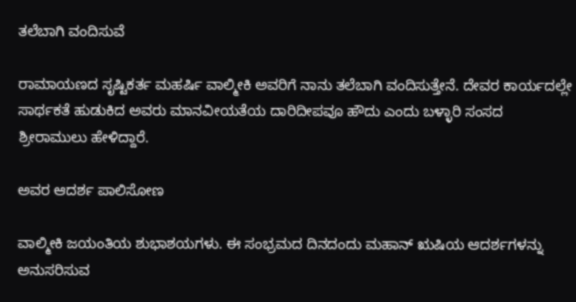ತಲೆಬಾಗಿ ವಂದಿಸುವೆ

ರಾಮಾಯಣದ ಸೃಷ್ಟಿಕರ್ತ ಮಹರ್ಷಿ ವಾಲ್ಮೀಕಿ ಅವರಿಗೆ ನಾನು ತಲೆಬಾಗಿ ವಂದಿಸುತ್ತೇನೆ. ದೇವರ ಕಾರ್ಯದಲ್ಲೇ ಸಾರ್ಥಕತೆ ಹುಡುಕಿದ ಅವರು ಮಾನವೀಯತೆಯ ದಾರಿದೀಪವೂ ಹೌದು ಎಂದು ಬಳ್ಳಾರಿ ಸಂಸದ ಶ್ರೀರಾಮುಲು ಹೇಳಿದ್ದಾರೆ.

ಅವರ ಆದರ್ಶ ಪಾಲಿಸೋಣ

ವಾಲ್ಮೀಕಿ ಜಯಂತಿಯ ಶುಭಾಶಯಗಳು. ಈ ಸಂಭ್ರಮದ ದಿನದಂದು ಮಹಾನ್ ಋಷಿಯ ಆದರ್ಶಗಳನ್ನು ಅನುಸರಿಸುವ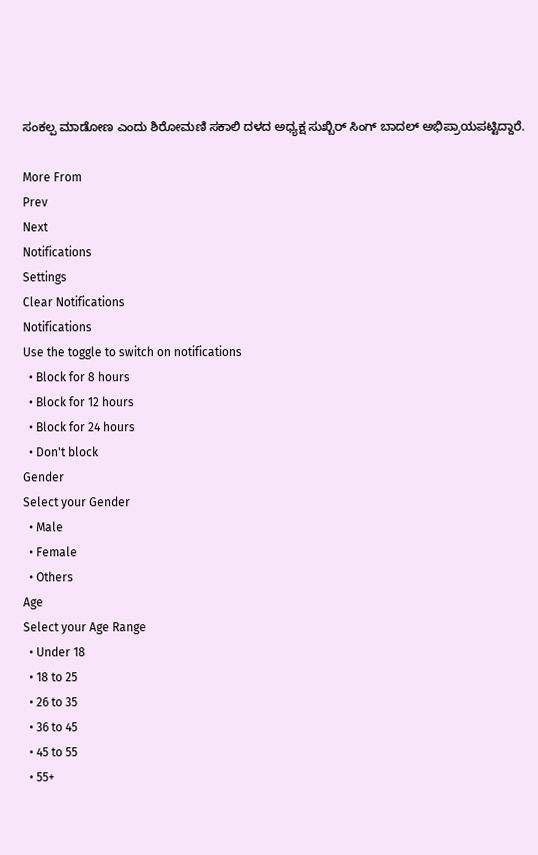ಸಂಕಲ್ಪ ಮಾಡೋಣ ಎಂದು ಶಿರೋಮಣಿ ಸಕಾಲಿ ದಳದ ಅಧ್ಯಕ್ಷ ಸುಖ್ಬಿರ್ ಸಿಂಗ್ ಬಾದಲ್ ಅಭಿಪ್ರಾಯಪಟ್ಟಿದ್ದಾರೆ.

More From
Prev
Next
Notifications
Settings
Clear Notifications
Notifications
Use the toggle to switch on notifications
  • Block for 8 hours
  • Block for 12 hours
  • Block for 24 hours
  • Don't block
Gender
Select your Gender
  • Male
  • Female
  • Others
Age
Select your Age Range
  • Under 18
  • 18 to 25
  • 26 to 35
  • 36 to 45
  • 45 to 55
  • 55+